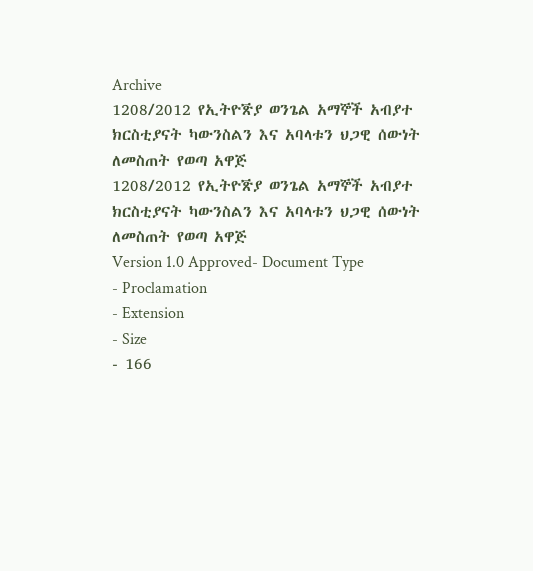Archive
1208/2012 የኢትዮꬭያ ወንጌል አማኞች አብያተ ክርስቲያናት ካውንስልን እና አባላቱን ህጋዊ ሰውነት ለመስጠት የወጣ አዋጅ
1208/2012 የኢትዮꬭያ ወንጌል አማኞች አብያተ ክርስቲያናት ካውንስልን እና አባላቱን ህጋዊ ሰውነት ለመስጠት የወጣ አዋጅ
Version 1.0 Approved- Document Type
- Proclamation
- Extension
- Size
- 166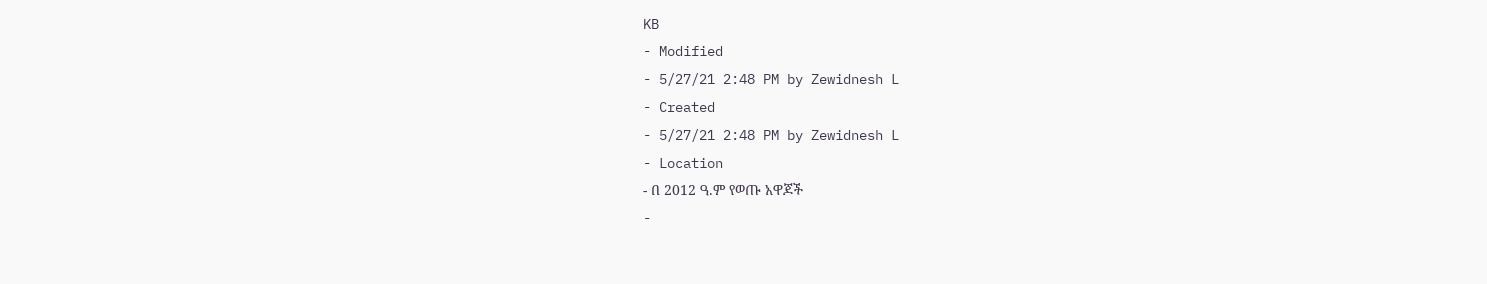KB
- Modified
- 5/27/21 2:48 PM by Zewidnesh L
- Created
- 5/27/21 2:48 PM by Zewidnesh L
- Location
- በ 2012 ዓ.ም የወጡ አዋጆች
-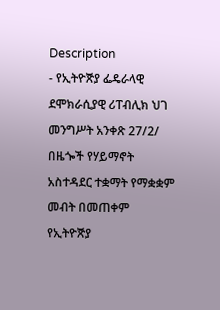Description
- የኢትዮꬭያ ፌዴራላዊ ደሞክራሲያዊ ሪፐብሊክ ህገ መንግሥት አንቀጽ 27/2/ በዜጐች የሃይማኖት አስተዳደር ተቋማት የማቋቋም መብት በመጠቀም የኢትዮꬭያ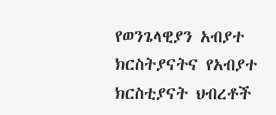የወንጌላዊያን አብያተ ክርስትያናትና የአብያተ ክርስቲያናት ህብረቶች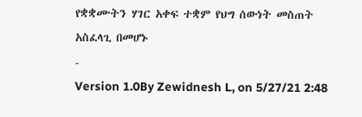የቋቋሙትን ሃገር አቀፍ ተቋም የህግ ሰውነት መስጠት አስፈላጊ በመሆኑ
-
Version 1.0By Zewidnesh L, on 5/27/21 2:48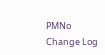PMNo Change Log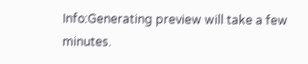Info:Generating preview will take a few minutes.